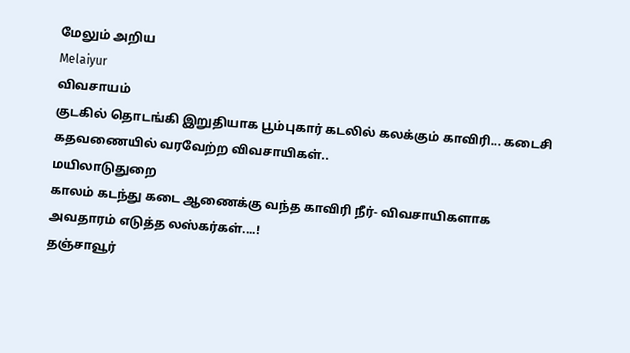மேலும் அறிய
Melaiyur
விவசாயம்
குடகில் தொடங்கி இறுதியாக பூம்புகார் கடலில் கலக்கும் காவிரி... கடைசி கதவணையில் வரவேற்ற விவசாயிகள்..
மயிலாடுதுறை
காலம் கடந்து கடை ஆணைக்கு வந்த காவிரி நீர்- விவசாயிகளாக அவதாரம் எடுத்த லஸ்கர்கள்....!
தஞ்சாவூர்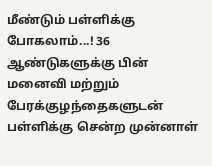மீண்டும் பள்ளிக்கு போகலாம்...! 36 ஆண்டுகளுக்கு பின் மனைவி மற்றும் பேரக்குழந்தைகளுடன் பள்ளிக்கு சென்ற முன்னாள்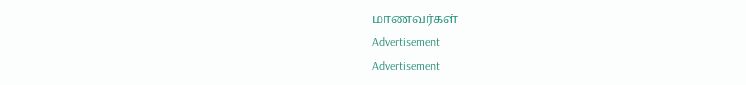மாணவர்கள்
Advertisement
Advertisement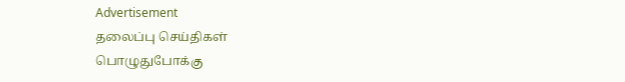Advertisement
தலைப்பு செய்திகள்
பொழுதுபோக்கு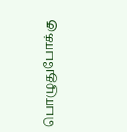பொழுதுபோக்கு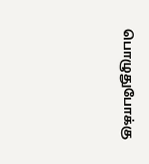பொழுதுபோக்கு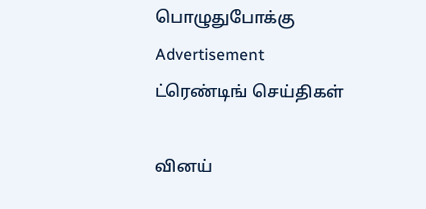பொழுதுபோக்கு
Advertisement
ட்ரெண்டிங் செய்திகள்

வினய்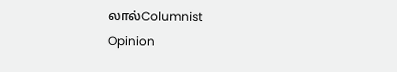லால்Columnist
Opinion